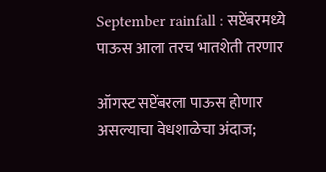September rainfall : सप्टेंबरमध्‍ये पाऊस आला तरच भातशेती तरणार

ऑगस्ट सप्टेंबरला पाऊस होणार असल्याचा वेधशाळेचा अंदाज;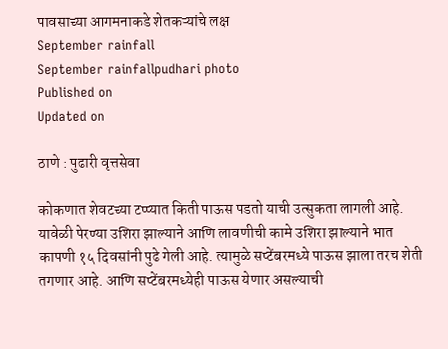पावसाच्या आगमनाकडे शेतकऱ्यांचे लक्ष
September rainfall
September rainfallpudhari photo
Published on
Updated on

ठाणे : पुढारी वृत्तसेवा

कोकणात शेवटच्या टप्प्यात किती पाऊस पडतो याची उत्सुकता लागली आहे. यावेळी पेरण्‍या उशिरा झाल्याने आणि लावणीची कामे उशिरा झाल्याने भात कापणी १५ दिवसांनी पुढे गेली आहे. त्यामुळे सप्टेंबरमध्‍ये पाऊस झाला तरच शेती तगणार आहे. आणि सप्टेंबरमध्‍येही पाऊस येणार असल्याची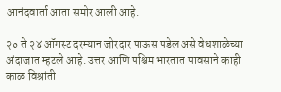आनंदवार्ता आता समोर आली आहे.

२० ते २४ ऑगस्ट दरम्यान जोरदार पाऊस पडेल असे वेधशाळेच्या अंदाजात म्हटले आहे. उत्तर आणि पश्चिम भारतात पावसाने काही काळ विश्रांती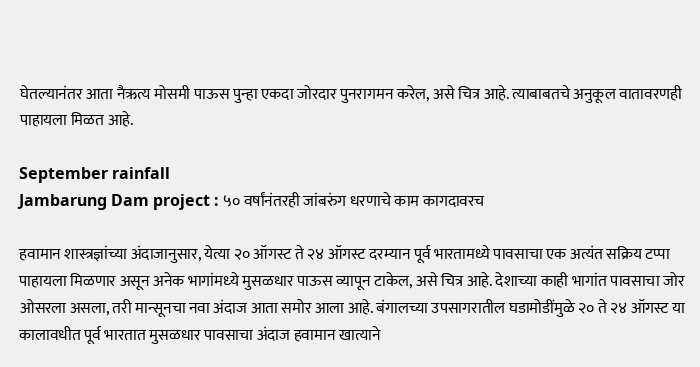घेतल्यानंतर आता नैऋत्य मोसमी पाऊस पुन्हा एकदा जोरदार पुनरागमन करेल, असे चित्र आहे. त्याबाबतचे अनुकूल वातावरणही पाहायला मिळत आहे.

September rainfall
Jambarung Dam project : ५० वर्षांनंतरही जांबरुंग धरणाचे काम कागदावरच

हवामान शास्त्रज्ञांच्या अंदाजानुसार, येत्या २० ऑगस्ट ते २४ ऑगस्ट दरम्यान पूर्व भारतामध्ये पावसाचा एक अत्यंत सक्रिय टप्पा पाहायला मिळणार असून अनेक भागांमध्‍ये मुसळधार पाऊस व्यापून टाकेल, असे चित्र आहे. देशाच्या काही भागांत पावसाचा जोर ओसरला असला, तरी मान्सूनचा नवा अंदाज आता समोर आला आहे. बंगालच्या उपसागरातील घडामोडींमुळे २० ते २४ ऑगस्ट या कालावधीत पूर्व भारतात मुसळधार पावसाचा अंदाज हवामान खात्याने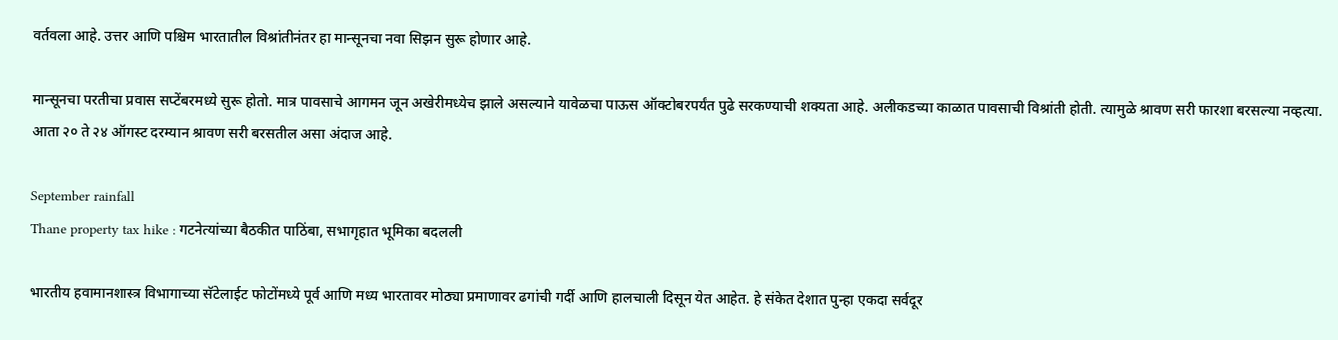वर्तवला आहे. उत्तर आणि पश्चिम भारतातील विश्रांतीनंतर हा मान्सूनचा नवा सिझन सुरू होणार आहे.

मान्सूनचा परतीचा प्रवास सप्टेंबरमध्‍ये सुरू होतो. मात्र पावसाचे आगमन जून अखेरीमध्‍येच झाले असल्याने यावेळचा पाऊस ऑक्टोबरपर्यंत पुढे सरकण्‍याची शक्यता आहे. अलीकडच्या काळात पावसाची विश्रांती होती. त्यामुळे श्रावण सरी फारशा बरसल्या नव्‍हत्या. आता २० ते २४ ऑगस्ट दरम्यान श्रावण सरी बरसतील असा अंदाज आहे.

September rainfall
Thane property tax hike : गटनेत्यांच्या बैठकीत पाठिंबा, सभागृहात भूमिका बदलली

भारतीय हवामानशास्त्र विभागाच्या सॅटेलाईट फोटोंमध्ये पूर्व आणि मध्य भारतावर मोठ्या प्रमाणावर ढगांची गर्दी आणि हालचाली दिसून येत आहेत. हे संकेत देशात पुन्हा एकदा सर्वदूर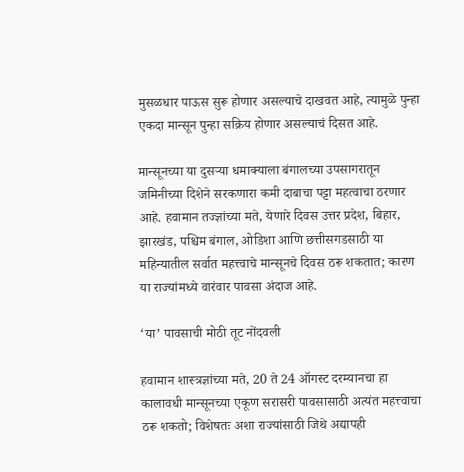मुसळधार पाऊस सुरू होणार असल्याचे दाखवत आहे, त्यामुळे पुन्हा एकदा मान्सून पुन्हा सक्रिय होणार असल्याचं दिसत आहे.

मान्सूनच्या या दुसऱ्या धमाक्याला बंगालच्या उपसागरातून जमिनीच्या दिशेने सरकणारा कमी दाबाचा पट्टा महत्वाचा ठरणार आहे. हवामान तज्ज्ञांच्या मते, येणारे दिवस उत्तर प्रदेश, बिहार, झारखंड, पश्चिम बंगाल, ओडिशा आणि छत्तीसगडसाठी या महिन्यातील सर्वात महत्त्वाचे मान्सूनचे दिवस ठरू शकतात; कारण या राज्यांमध्ये वारंवार पावसा अंदाज आहे.

‘या’ पावसाची मोठी तूट नोंदवली

हवामान शास्त्रज्ञांच्या मते, 20 ते 24 ऑगस्ट दरम्यानचा हा कालावधी मान्सूनच्या एकूण सरासरी पावसासाठी अत्यंत महत्त्वाचा ठरू शकतो; विशेषतः अशा राज्यांसाठी जिथे अद्यापही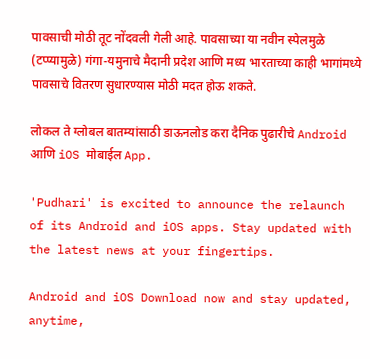पावसाची मोठी तूट नोंदवली गेली आहे. पावसाच्या या नवीन स्पेलमुळे (टप्प्यामुळे) गंगा-यमुनाचे मैदानी प्रदेश आणि मध्य भारताच्या काही भागांमध्ये पावसाचे वितरण सुधारण्यास मोठी मदत होऊ शकते.

लोकल ते ग्लोबल बातम्यांसाठी डाऊनलोड करा दैनिक पुढारीचे Android आणि iOS मोबाईल App.

'Pudhari' is excited to announce the relaunch of its Android and iOS apps. Stay updated with the latest news at your fingertips.

Android and iOS Download now and stay updated, anytime,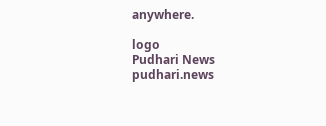anywhere.

logo
Pudhari News
pudhari.news